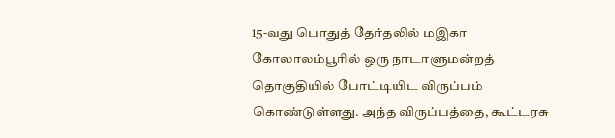15-வது பொதுத் தேர்தலில் மஇகா கோலாலம்பூரில் ஒரு நாடாளுமன்றத் தொகுதியில் போட்டியிட விருப்பம் கொண்டுள்ளது. அந்த விருப்பத்தை, கூட்டரசு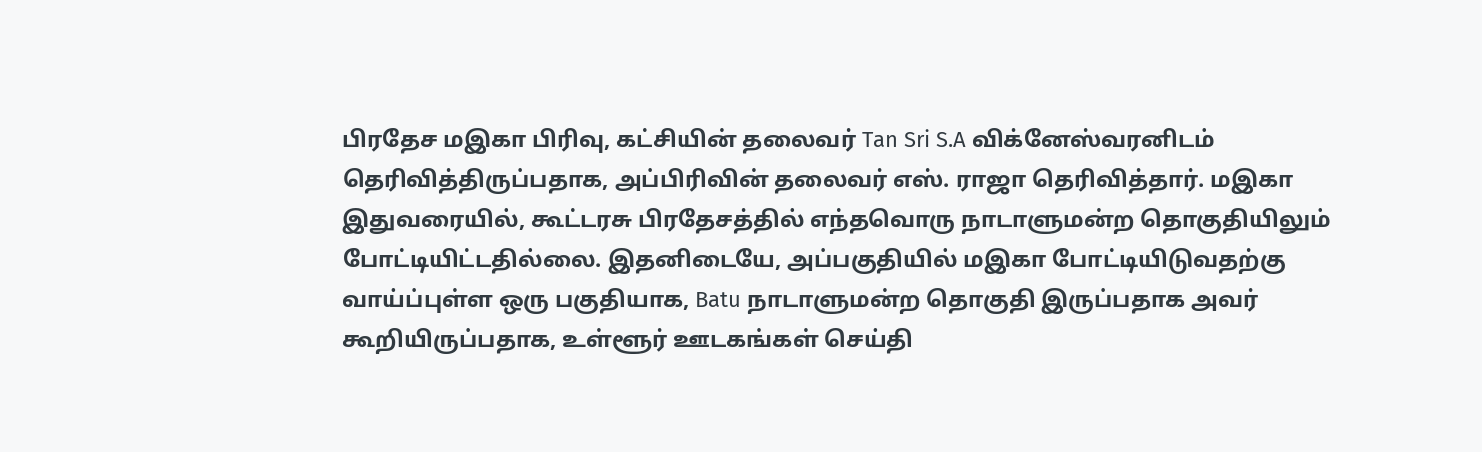பிரதேச மஇகா பிரிவு, கட்சியின் தலைவர் Tan Sri S.A விக்னேஸ்வரனிடம் தெரிவித்திருப்பதாக, அப்பிரிவின் தலைவர் எஸ். ராஜா தெரிவித்தார். மஇகா இதுவரையில், கூட்டரசு பிரதேசத்தில் எந்தவொரு நாடாளுமன்ற தொகுதியிலும் போட்டியிட்டதில்லை. இதனிடையே, அப்பகுதியில் மஇகா போட்டியிடுவதற்கு வாய்ப்புள்ள ஒரு பகுதியாக, Batu நாடாளுமன்ற தொகுதி இருப்பதாக அவர் கூறியிருப்பதாக, உள்ளூர் ஊடகங்கள் செய்தி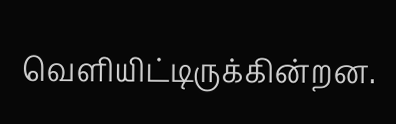வெளியிட்டிருக்கின்றன.